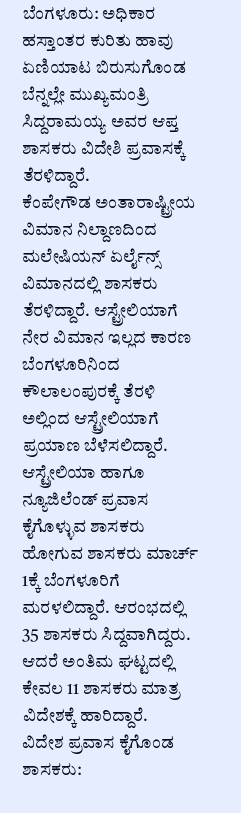ಬೆಂಗಳೂರು: ಅಧಿಕಾರ ಹಸ್ತಾಂತರ ಕುರಿತು ಹಾವು ಏಣಿಯಾಟ ಬಿರುಸುಗೊಂಡ ಬೆನ್ನಲ್ಲೇ ಮುಖ್ಯಮಂತ್ರಿ ಸಿದ್ದರಾಮಯ್ಯ ಅವರ ಆಪ್ತ ಶಾಸಕರು ವಿದೇಶಿ ಪ್ರವಾಸಕ್ಕೆ ತೆರಳಿದ್ದಾರೆ.
ಕೆಂಪೇಗೌಡ ಅಂತಾರಾಷ್ಟ್ರೀಯ ವಿಮಾನ ನಿಲ್ದಾಣದಿಂದ ಮಲೇಷಿಯನ್ ಏರ್ಲೈನ್ಸ್ ವಿಮಾನದಲ್ಲಿ ಶಾಸಕರು ತೆರಳಿದ್ದಾರೆ. ಆಸ್ಟ್ರೇಲಿಯಾಗೆ ನೇರ ವಿಮಾನ ಇಲ್ಲದ ಕಾರಣ ಬೆಂಗಳೂರಿನಿಂದ ಕೌಲಾಲಂಪುರಕ್ಕೆ ತೆರಳಿ ಅಲ್ಲಿಂದ ಆಸ್ಟ್ರೇಲಿಯಾಗೆ ಪ್ರಯಾಣ ಬೆಳೆಸಲಿದ್ದಾರೆ.
ಆಸ್ಟ್ರೇಲಿಯಾ ಹಾಗೂ ನ್ಯೂಜಿಲೆಂಡ್ ಪ್ರವಾಸ ಕೈಗೊಳ್ಳುವ ಶಾಸಕರು ಹೋಗುವ ಶಾಸಕರು ಮಾರ್ಚ್ 1ಕ್ಕೆ ಬೆಂಗಳೂರಿಗೆ ಮರಳಲಿದ್ದಾರೆ. ಆರಂಭದಲ್ಲಿ 35 ಶಾಸಕರು ಸಿದ್ದವಾಗಿದ್ದರು. ಆದರೆ ಅಂತಿಮ ಘಟ್ಟದಲ್ಲಿ ಕೇವಲ 11 ಶಾಸಕರು ಮಾತ್ರ ವಿದೇಶಕ್ಕೆ ಹಾರಿದ್ದಾರೆ.
ವಿದೇಶ ಪ್ರವಾಸ ಕೈಗೊಂಡ ಶಾಸಕರು: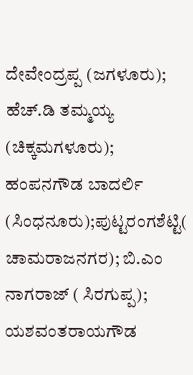ದೇವೇಂದ್ರಪ್ಪ (ಜಗಳೂರು); ಹೆಚ್.ಡಿ ತಮ್ಮಯ್ಯ (ಚಿಕ್ಕಮಗಳೂರು); ಹಂಪನಗೌಡ ಬಾದರ್ಲಿ (ಸಿಂಧನೂರು);ಪುಟ್ಟರಂಗಶೆಟ್ಟಿ( ಚಾಮರಾಜನಗರ); ಬಿ.ಎಂ ನಾಗರಾಜ್ ( ಸಿರಗುಪ್ಪ); ಯಶವಂತರಾಯಗೌಡ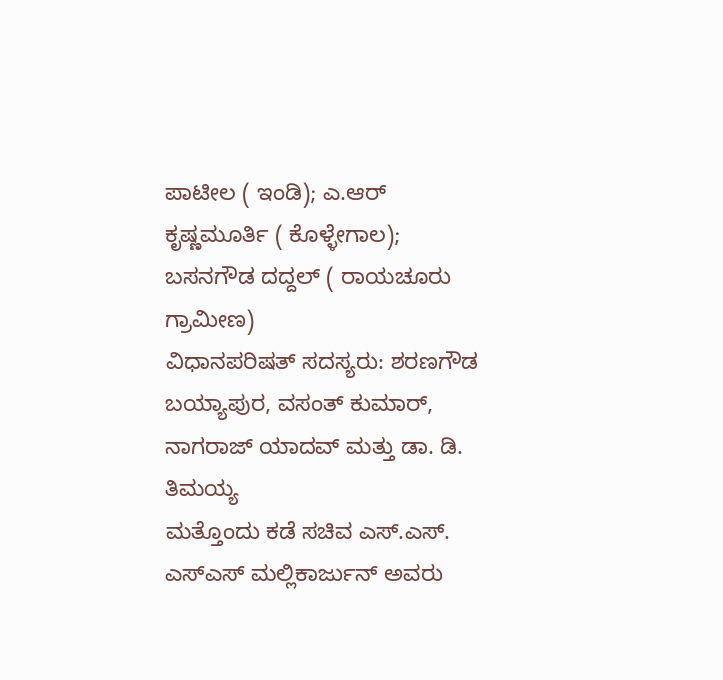ಪಾಟೀಲ ( ಇಂಡಿ); ಎ.ಆರ್ ಕೃಷ್ಣಮೂರ್ತಿ ( ಕೊಳ್ಳೇಗಾಲ); ಬಸನಗೌಡ ದದ್ದಲ್ ( ರಾಯಚೂರು ಗ್ರಾಮೀಣ)
ವಿಧಾನಪರಿಷತ್ ಸದಸ್ಯರು: ಶರಣಗೌಡ ಬಯ್ಯಾಪುರ, ವಸಂತ್ ಕುಮಾರ್, ನಾಗರಾಜ್ ಯಾದವ್ ಮತ್ತು ಡಾ. ಡಿ. ತಿಮಯ್ಯ
ಮತ್ತೊಂದು ಕಡೆ ಸಚಿವ ಎಸ್.ಎಸ್. ಎಸ್ಎಸ್ ಮಲ್ಲಿಕಾರ್ಜುನ್ ಅವರು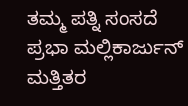ತಮ್ಮ ಪತ್ನಿ ಸಂಸದೆ ಪ್ರಭಾ ಮಲ್ಲಿಕಾರ್ಜುನ್ ಮತ್ತಿತರ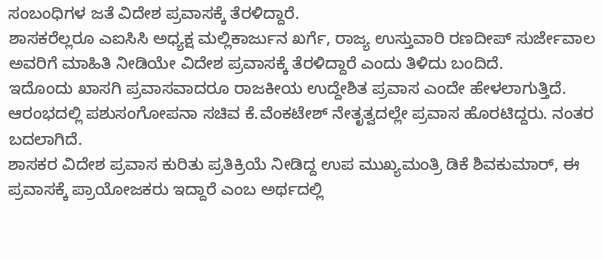ಸಂಬಂಧಿಗಳ ಜತೆ ವಿದೇಶ ಪ್ರವಾಸಕ್ಕೆ ತೆರಳಿದ್ದಾರೆ.
ಶಾಸಕರೆಲ್ಲರೂ ಎಐಸಿಸಿ ಅಧ್ಯಕ್ಷ ಮಲ್ಲಿಕಾರ್ಜುನ ಖರ್ಗೆ, ರಾಜ್ಯ ಉಸ್ತುವಾರಿ ರಣದೀಪ್ ಸುರ್ಜೇವಾಲ ಅವರಿಗೆ ಮಾಹಿತಿ ನೀಡಿಯೇ ವಿದೇಶ ಪ್ರವಾಸಕ್ಕೆ ತೆರಳಿದ್ದಾರೆ ಎಂದು ತಿಳಿದು ಬಂದಿದೆ.
ಇದೊಂದು ಖಾಸಗಿ ಪ್ರವಾಸವಾದರೂ ರಾಜಕೀಯ ಉದ್ದೇಶಿತ ಪ್ರವಾಸ ಎಂದೇ ಹೇಳಲಾಗುತ್ತಿದೆ. ಆರಂಭದಲ್ಲಿ ಪಶುಸಂಗೋಪನಾ ಸಚಿವ ಕೆ.ವೆಂಕಟೇಶ್ ನೇತೃತ್ವದಲ್ಲೇ ಪ್ರವಾಸ ಹೊರಟಿದ್ದರು. ನಂತರ ಬದಲಾಗಿದೆ.
ಶಾಸಕರ ವಿದೇಶ ಪ್ರವಾಸ ಕುರಿತು ಪ್ರತಿಕ್ರಿಯೆ ನೀಡಿದ್ದ ಉಪ ಮುಖ್ಯಮಂತ್ರಿ ಡಿಕೆ ಶಿವಕುಮಾರ್, ಈ ಪ್ರವಾಸಕ್ಕೆ ಪ್ರಾಯೋಜಕರು ಇದ್ದಾರೆ ಎಂಬ ಅರ್ಥದಲ್ಲಿ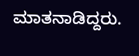ಮಾತನಾಡಿದ್ದರು.